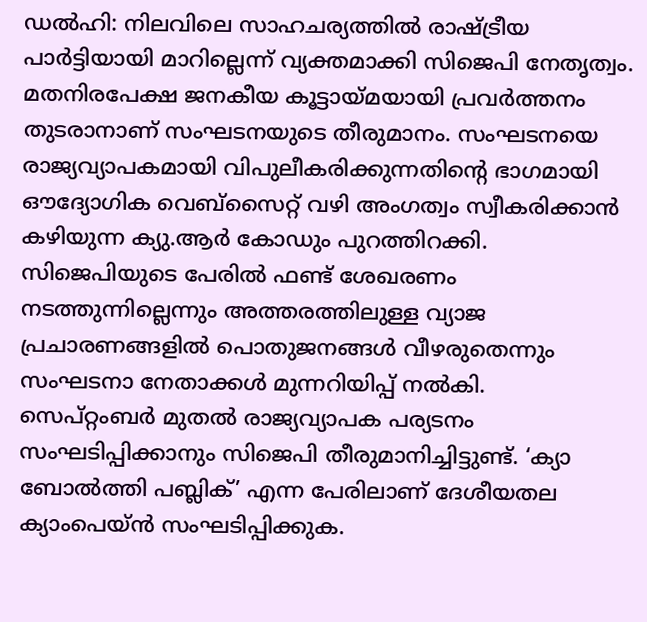ഡൽഹി: നിലവിലെ സാഹചര്യത്തിൽ രാഷ്ട്രീയ പാർട്ടിയായി മാറില്ലെന്ന് വ്യക്തമാക്കി സിജെപി നേതൃത്വം. മതനിരപേക്ഷ ജനകീയ കൂട്ടായ്മയായി പ്രവർത്തനം തുടരാനാണ് സംഘടനയുടെ തീരുമാനം. സംഘടനയെ രാജ്യവ്യാപകമായി വിപുലീകരിക്കുന്നതിന്റെ ഭാഗമായി ഔദ്യോഗിക വെബ്സൈറ്റ് വഴി അംഗത്വം സ്വീകരിക്കാൻ കഴിയുന്ന ക്യു.ആർ കോഡും പുറത്തിറക്കി.
സിജെപിയുടെ പേരിൽ ഫണ്ട് ശേഖരണം നടത്തുന്നില്ലെന്നും അത്തരത്തിലുള്ള വ്യാജ പ്രചാരണങ്ങളിൽ പൊതുജനങ്ങൾ വീഴരുതെന്നും സംഘടനാ നേതാക്കൾ മുന്നറിയിപ്പ് നൽകി.
സെപ്റ്റംബർ മുതൽ രാജ്യവ്യാപക പര്യടനം സംഘടിപ്പിക്കാനും സിജെപി തീരുമാനിച്ചിട്ടുണ്ട്. ‘ക്യാ ബോൽത്തി പബ്ലിക്’ എന്ന പേരിലാണ് ദേശീയതല ക്യാംപെയ്ൻ സംഘടിപ്പിക്കുക.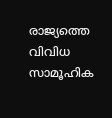രാജ്യത്തെ വിവിധ സാമൂഹിക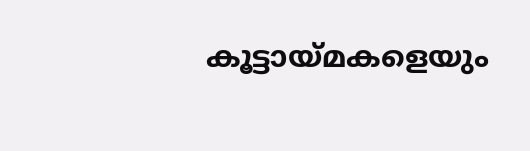കൂട്ടായ്മകളെയും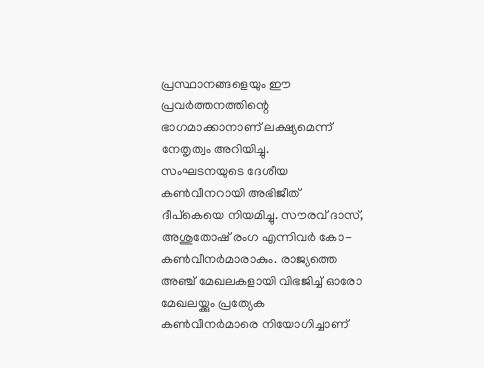പ്രസ്ഥാനങ്ങളെയും ഈ പ്രവർത്തനത്തിന്റെ ഭാഗമാക്കാനാണ് ലക്ഷ്യമെന്ന് നേതൃത്വം അറിയിച്ചു.
സംഘടനയുടെ ദേശീയ കൺവീനറായി അഭിജീത് ദീപ്കെയെ നിയമിച്ചു. സൗരവ് ദാസ്, അശുതോഷ് രംഗ എന്നിവർ കോ-കൺവീനർമാരാകും. രാജ്യത്തെ അഞ്ച് മേഖലകളായി വിഭജിച്ച് ഓരോ മേഖലയ്ക്കും പ്രത്യേക കൺവീനർമാരെ നിയോഗിച്ചാണ്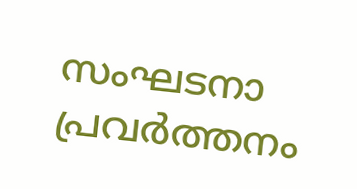സംഘടനാ പ്രവർത്തനം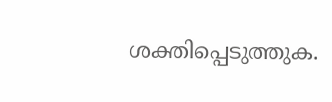ശക്തിപ്പെടുത്തുക.